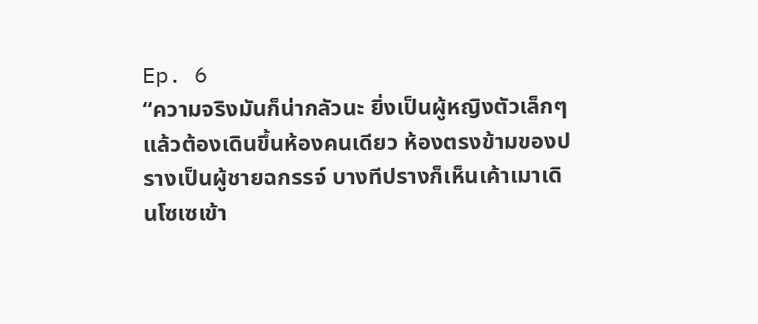Ep. 6
“ความจริงมันก็น่ากลัวนะ ยิ่งเป็นผู้หญิงตัวเล็กๆแล้วต้องเดินขึ้นห้องคนเดียว ห้องตรงข้ามของปรางเป็นผู้ชายฉกรรจ์ บางทีปรางก็เห็นเค้าเมาเดินโซเซเข้า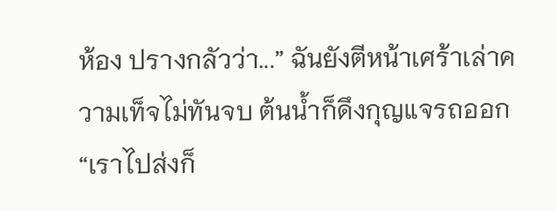ห้อง ปรางกลัวว่า...” ฉันยังตีหน้าเศร้าเล่าความเท็จไม่ทันจบ ต้นน้ำก็ดึงกุญแจรถออก
“เราไปส่งก็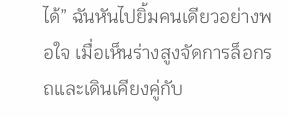ได้” ฉันหันไปยิ้มคนเดียวอย่างพอใจ เมื่อเห็นร่างสูงจัดการล็อกรถและเดินเคียงคู่กับ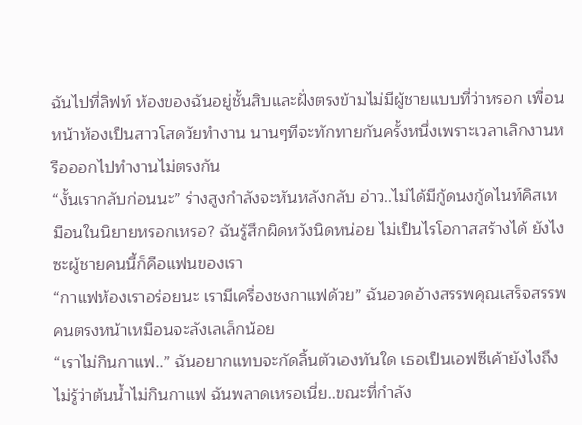ฉันไปที่ลิฟท์ ห้องของฉันอยู่ชั้นสิบและฝั่งตรงข้ามไม่มีผู้ชายแบบที่ว่าหรอก เพื่อนหน้าห้องเป็นสาวโสดวัยทำงาน นานๆทีจะทักทายกันครั้งหนึ่งเพราะเวลาเลิกงานหรือออกไปทำงานไม่ตรงกัน
“งั้นเรากลับก่อนนะ” ร่างสูงกำลังจะหันหลังกลับ อ่าว..ไม่ได้มีกู้ดนงกู้ดไนท์คิสเหมือนในนิยายหรอกเหรอ? ฉันรู้สึกผิดหวังนิดหน่อย ไม่เป็นไรโอกาสสร้างได้ ยังไงซะผู้ชายคนนี้ก็คือแฟนของเรา
“กาแฟห้องเราอร่อยนะ เรามีเครื่องชงกาแฟด้วย” ฉันอวดอ้างสรรพคุณเสร็จสรรพ คนตรงหน้าเหมือนจะลังเลเล็กน้อย
“เราไม่กินกาแฟ..” ฉันอยากแทบจะกัดลิ้นตัวเองทันใด เธอเป็นเอฟซีเค้ายังไงถึงไม่รู้ว่าต้นน้ำไม่กินกาแฟ ฉันพลาดเหรอเนี่ย..ขณะที่กำลัง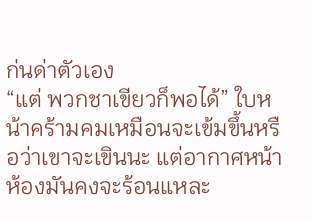ก่นด่าตัวเอง
“แต่ พวกชาเขียวก็พอได้” ใบหน้าคร้ามคมเหมือนจะเข้มขึ้นหรือว่าเขาจะเขินนะ แต่อากาศหน้าห้องมันคงจะร้อนแหละ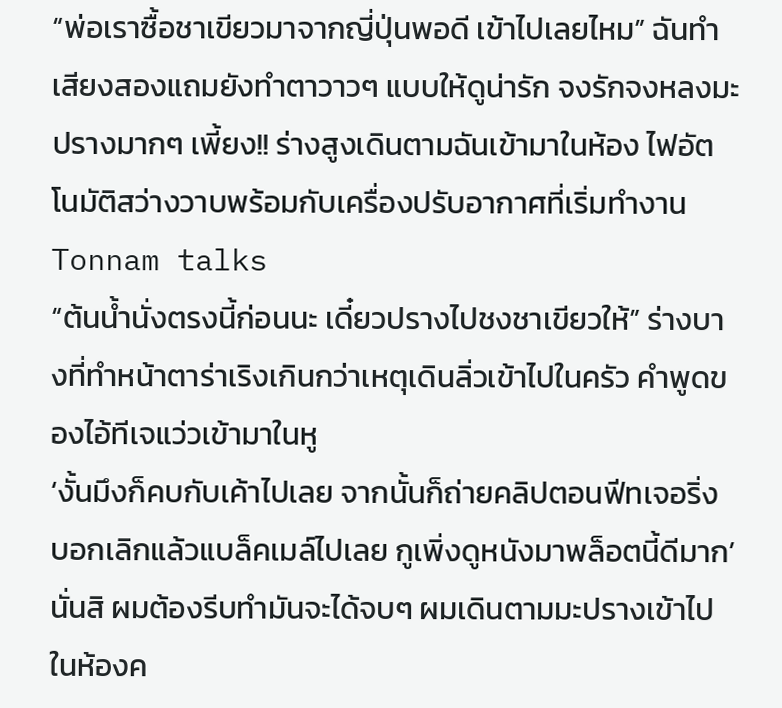“พ่อเราซื้อชาเขียวมาจากญี่ปุ่นพอดี เข้าไปเลยไหม” ฉันทำเสียงสองแถมยังทำตาวาวๆ แบบให้ดูน่ารัก จงรักจงหลงมะปรางมากๆ เพี้ยง!! ร่างสูงเดินตามฉันเข้ามาในห้อง ไฟอัตโนมัติสว่างวาบพร้อมกับเครื่องปรับอากาศที่เริ่มทำงาน
Tonnam talks
“ต้นน้ำนั่งตรงนี้ก่อนนะ เดี๋ยวปรางไปชงชาเขียวให้” ร่างบางที่ทำหน้าตาร่าเริงเกินกว่าเหตุเดินลิ่วเข้าไปในครัว คำพูดของไอ้ทีเจแว่วเข้ามาในหู
‘งั้นมึงก็คบกับเค้าไปเลย จากนั้นก็ถ่ายคลิปตอนฟีทเจอริ่ง บอกเลิกแล้วแบล็คเมล์ไปเลย กูเพิ่งดูหนังมาพล็อตนี้ดีมาก’ นั่นสิ ผมต้องรีบทำมันจะได้จบๆ ผมเดินตามมะปรางเข้าไปในห้องค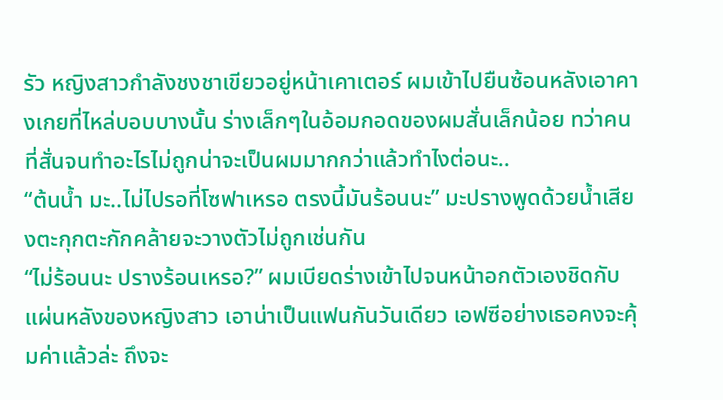รัว หญิงสาวกำลังชงชาเขียวอยู่หน้าเคาเตอร์ ผมเข้าไปยืนซ้อนหลังเอาคางเกยที่ไหล่บอบบางนั้น ร่างเล็กๆในอ้อมกอดของผมสั่นเล็กน้อย ทว่าคนที่สั่นจนทำอะไรไม่ถูกน่าจะเป็นผมมากกว่าแล้วทำไงต่อนะ..
“ต้นน้ำ มะ..ไม่ไปรอที่โซฟาเหรอ ตรงนี้มันร้อนนะ” มะปรางพูดด้วยน้ำเสียงตะกุกตะกักคล้ายจะวางตัวไม่ถูกเช่นกัน
“ไม่ร้อนนะ ปรางร้อนเหรอ?” ผมเบียดร่างเข้าไปจนหน้าอกตัวเองชิดกับแผ่นหลังของหญิงสาว เอาน่าเป็นแฟนกันวันเดียว เอฟซีอย่างเธอคงจะคุ้มค่าแล้วล่ะ ถึงจะ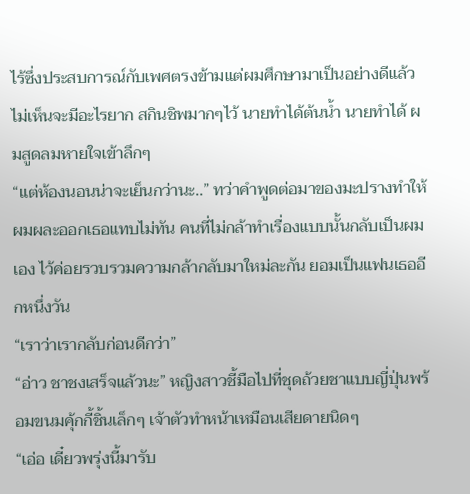ไร้ซึ่งประสบการณ์กับเพศตรงข้ามแต่ผมศึกษามาเป็นอย่างดีแล้วไม่เห็นจะมีอะไรยาก สกินชิพมากๆไว้ นายทำได้ต้นน้ำ นายทำได้ ผมสูดลมหายใจเข้าลึกๆ
“แต่ห้องนอนน่าจะเย็นกว่านะ..” ทว่าคำพูดต่อมาของมะปรางทำให้ผมผละออกเธอแทบไม่ทัน คนที่ไม่กล้าทำเรื่องแบบนั้นกลับเป็นผมเอง ไว้ค่อยรวบรวมความกล้ากลับมาใหม่ละกัน ยอมเป็นแฟนเธออีกหนึ่งวัน
“เราว่าเรากลับก่อนดีกว่า”
“อ่าว ชาชงเสร็จแล้วนะ” หญิงสาวชี้มือไปที่ชุดถ้วยชาแบบญี่ปุ่นพร้อมขนมคุ้กกี้ชิ้นเล็กๆ เจ้าตัวทำหน้าเหมือนเสียดายนิดๆ
“เอ่อ เดี๋ยวพรุ่งนี้มารับ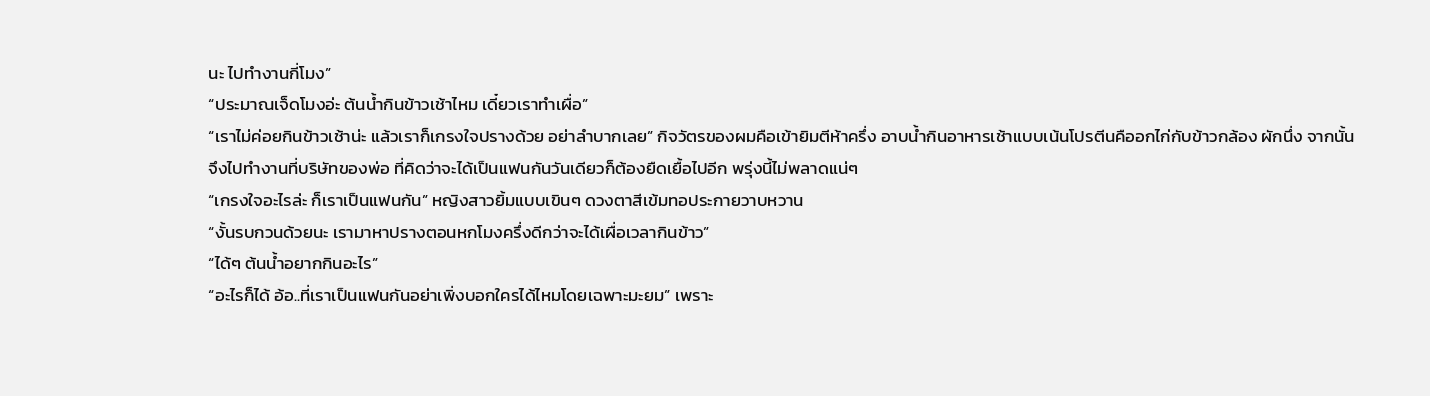นะ ไปทำงานกี่โมง”
“ประมาณเจ็ดโมงอ่ะ ต้นน้ำกินข้าวเช้าไหม เดี๋ยวเราทำเผื่อ”
“เราไม่ค่อยกินข้าวเช้าน่ะ แล้วเราก็เกรงใจปรางด้วย อย่าลำบากเลย” กิจวัตรของผมคือเข้ายิมตีห้าครึ่ง อาบน้ำกินอาหารเช้าแบบเน้นโปรตีนคืออกไก่กับข้าวกล้อง ผักนึ่ง จากนั้นจึงไปทำงานที่บริษัทของพ่อ ที่คิดว่าจะได้เป็นแฟนกันวันเดียวก็ต้องยืดเยื้อไปอีก พรุ่งนี้ไม่พลาดแน่ๆ
“เกรงใจอะไรล่ะ ก็เราเป็นแฟนกัน” หญิงสาวยิ้มแบบเขินๆ ดวงตาสีเข้มทอประกายวาบหวาน
“งั้นรบกวนด้วยนะ เรามาหาปรางตอนหกโมงครึ่งดีกว่าจะได้เผื่อเวลากินข้าว”
“ได้ๆ ต้นน้ำอยากกินอะไร”
“อะไรก็ได้ อ้อ..ที่เราเป็นแฟนกันอย่าเพิ่งบอกใครได้ไหมโดยเฉพาะมะยม” เพราะ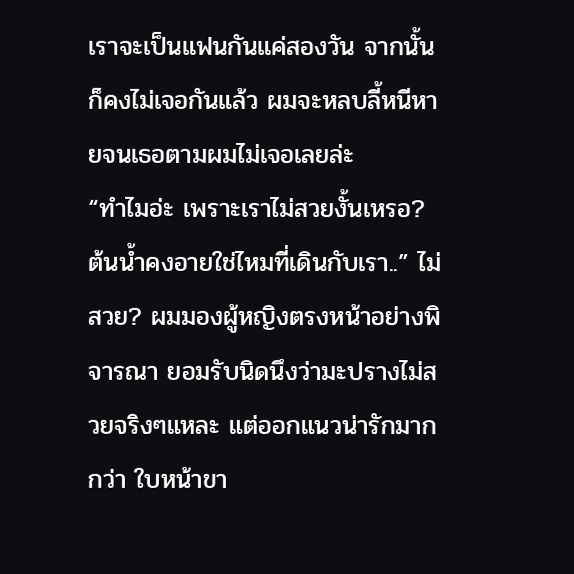เราจะเป็นแฟนกันแค่สองวัน จากนั้นก็คงไม่เจอกันแล้ว ผมจะหลบลี้หนีหายจนเธอตามผมไม่เจอเลยล่ะ
“ทำไมอ่ะ เพราะเราไม่สวยงั้นเหรอ? ต้นน้ำคงอายใช่ไหมที่เดินกับเรา..” ไม่สวย? ผมมองผู้หญิงตรงหน้าอย่างพิจารณา ยอมรับนิดนึงว่ามะปรางไม่สวยจริงๆแหละ แต่ออกแนวน่ารักมากกว่า ใบหน้าขา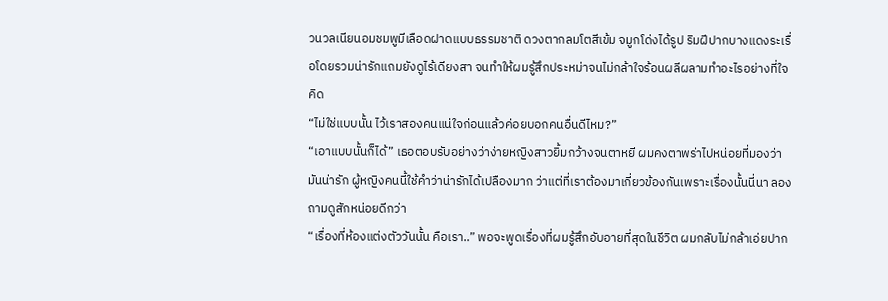วนวลเนียนอมชมพูมีเลือดฝาดแบบธรรมชาติ ดวงตากลมโตสีเข้ม จมูกโด่งได้รูป ริมฝีปากบางแดงระเรื่อโดยรวมน่ารักแถมยังดูไร้เดียงสา จนทำให้ผมรู้สึกประหม่าจนไม่กล้าใจร้อนผลีผลามทำอะไรอย่างที่ใจคิด
“ไม่ใช่แบบนั้น ไว้เราสองคนแน่ใจก่อนแล้วค่อยบอกคนอื่นดีไหม?”
“เอาแบบนั้นก็ได้” เธอตอบรับอย่างว่าง่ายหญิงสาวยิ้มกว้างจนตาหยี ผมคงตาพร่าไปหน่อยที่มองว่ามันน่ารัก ผู้หญิงคนนี้ใช้คำว่าน่ารักได้เปลืองมาก ว่าแต่ที่เราต้องมาเกี่ยวข้องกันเพราะเรื่องนั้นนี่นา ลองถามดูสักหน่อยดีกว่า
“เรื่องที่ห้องแต่งตัววันนั้น คือเรา..” พอจะพูดเรื่องที่ผมรู้สึกอับอายที่สุดในชีวิต ผมกลับไม่กล้าเอ่ยปาก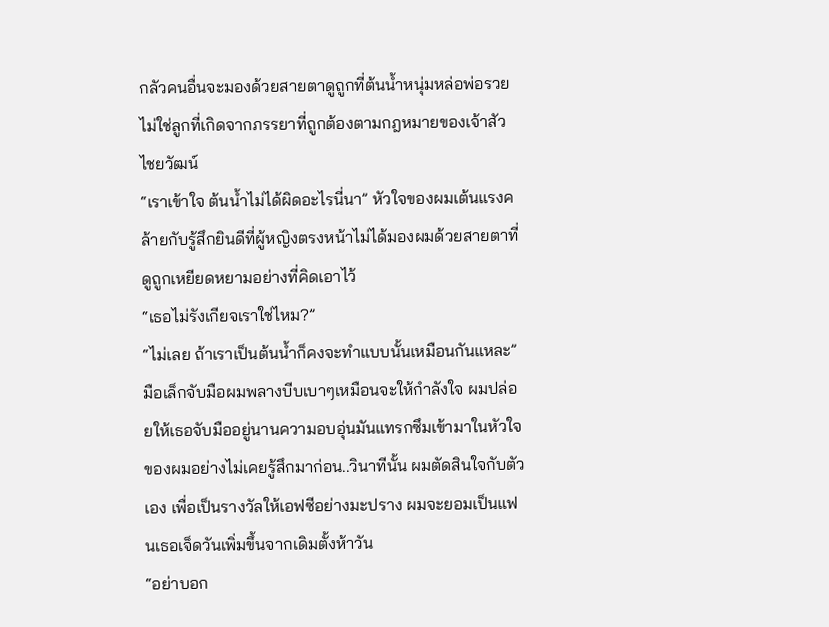กลัวคนอื่นจะมองด้วยสายตาดูถูกที่ต้นน้ำหนุ่มหล่อพ่อรวยไม่ใช่ลูกที่เกิดจากภรรยาที่ถูกต้องตามกฎหมายของเจ้าสัวไชยวัฒน์
“เราเข้าใจ ต้นน้ำไม่ได้ผิดอะไรนี่นา” หัวใจของผมเต้นแรงคล้ายกับรู้สึกยินดีที่ผู้หญิงตรงหน้าไม่ได้มองผมด้วยสายตาที่ดูถูกเหยียดหยามอย่างที่คิดเอาไว้
“เธอไม่รังเกียจเราใช่ไหม?”
“ไม่เลย ถ้าเราเป็นต้นน้ำก็คงจะทำแบบนั้นเหมือนกันแหละ” มือเล็กจับมือผมพลางบีบเบาๆเหมือนจะให้กำลังใจ ผมปล่อยให้เธอจับมืออยู่นานความอบอุ่นมันแทรกซึมเข้ามาในหัวใจของผมอย่างไม่เคยรู้สึกมาก่อน..วินาทีนั้น ผมตัดสินใจกับตัวเอง เพื่อเป็นรางวัลให้เอฟซีอย่างมะปราง ผมจะยอมเป็นแฟนเธอเจ็ดวันเพิ่มขึ้นจากเดิมตั้งห้าวัน
“อย่าบอก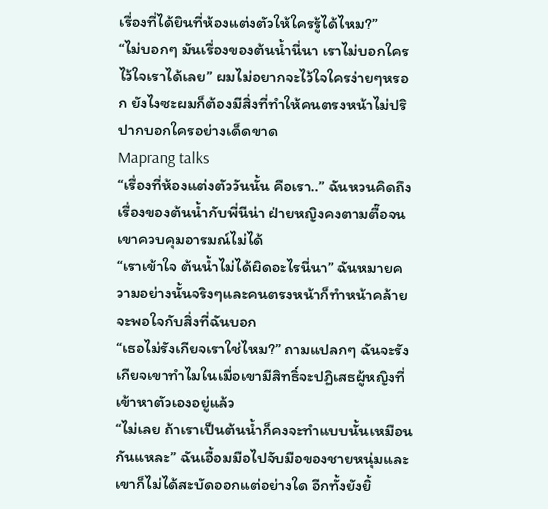เรื่องที่ได้ยินที่ห้องแต่งตัวให้ใครรู้ได้ไหม?”
“ไม่บอกๆ มันเรื่องของต้นน้ำนี่นา เราไม่บอกใคร ไว้ใจเราได้เลย” ผมไม่อยากจะไว้ใจใครง่ายๆหรอก ยังไงซะผมก็ต้องมีสิ่งที่ทำให้คนตรงหน้าไม่ปริปากบอกใครอย่างเด็ดขาด
Maprang talks
“เรื่องที่ห้องแต่งตัววันนั้น คือเรา..” ฉันหวนคิดถึงเรื่องของต้นน้ำกับพี่นีน่า ฝ่ายหญิงคงตามตื๊อจนเขาควบคุมอารมณ์ไม่ได้
“เราเข้าใจ ต้นน้ำไม่ได้ผิดอะไรนี่นา” ฉันหมายความอย่างนั้นจริงๆและคนตรงหน้าก็ทำหน้าคล้ายจะพอใจกับสิ่งที่ฉันบอก
“เธอไม่รังเกียจเราใช่ไหม?” ถามแปลกๆ ฉันจะรังเกียจเขาทำไมในเมื่อเขามีสิทธิ์จะปฏิเสธผู้หญิงที่เข้าหาตัวเองอยู่แล้ว
“ไม่เลย ถ้าเราเป็นต้นน้ำก็คงจะทำแบบนั้นเหมือนกันแหละ” ฉันเอื้อมมือไปจับมือของชายหนุ่มและเขาก็ไม่ได้สะบัดออกแต่อย่างใด อีกทั้งยังยิ้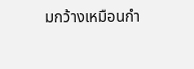มกว้างเหมือนกำ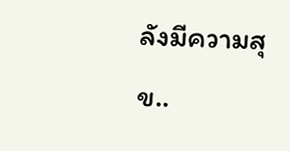ลังมีความสุข..